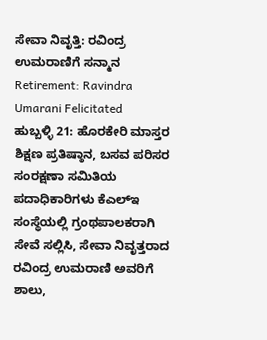ಸೇವಾ ನಿವೃತ್ತಿ: ರವಿಂದ್ರ ಉಮರಾಣಿಗೆ ಸನ್ಮಾನ
Retirement: Ravindra Umarani Felicitated
ಹುಬ್ಬಳ್ಳಿ 21: ಹೊರಕೇರಿ ಮಾಸ್ತರ ಶಿಕ್ಷಣ ಪ್ರತಿಷ್ಠಾನ, ಬಸವ ಪರಿಸರ ಸಂರಕ್ಷಣಾ ಸಮಿತಿಯ ಪದಾಧಿಕಾರಿಗಳು ಕೆಎಲ್ಇ ಸಂಸ್ಥೆಯಲ್ಲಿ ಗ್ರಂಥಪಾಲಕರಾಗಿ ಸೇವೆ ಸಲ್ಲಿಸಿ, ಸೇವಾ ನಿವೃತ್ತರಾದ ರವಿಂದ್ರ ಉಮರಾಣಿ ಅವರಿಗೆ ಶಾಲು,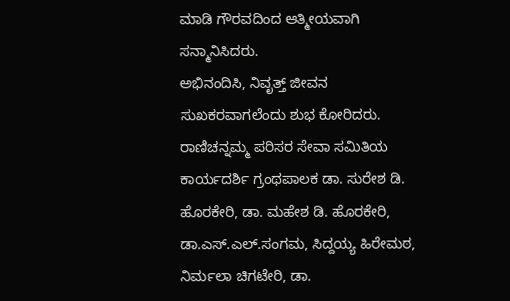ಮಾಡಿ ಗೌರವದಿಂದ ಆತ್ಮೀಯವಾಗಿ ಸನ್ಮಾನಿಸಿದರು.
ಅಭಿನಂದಿಸಿ, ನಿವೃತ್ತ್ ಜೀವನ ಸುಖಕರವಾಗಲೆಂದು ಶುಭ ಕೋರಿದರು. ರಾಣಿಚನ್ನಮ್ಮ ಪರಿಸರ ಸೇವಾ ಸಮಿತಿಯ ಕಾರ್ಯದರ್ಶಿ ಗ್ರಂಥಪಾಲಕ ಡಾ. ಸುರೇಶ ಡಿ. ಹೊರಕೇರಿ, ಡಾ. ಮಹೇಶ ಡಿ. ಹೊರಕೇರಿ, ಡಾ.ಎಸ್.ಎಲ್.ಸಂಗಮ, ಸಿದ್ದಯ್ಯ ಹಿರೇಮಠ, ನಿರ್ಮಲಾ ಚಿಗಟೇರಿ, ಡಾ.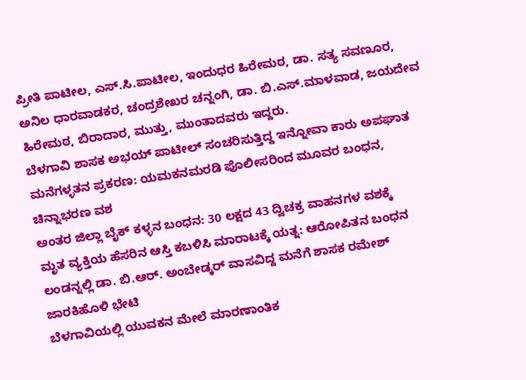ಪ್ರೀತಿ ಪಾಟೀಲ, ಎಸ್.ಸಿ.ಪಾಟೀಲ, ಇಂದುಧರ ಹಿರೇಮಠ, ಡಾ. ಸತ್ಯ ಸವಣೂರ, ಅನಿಲ ಧಾರವಾಡಕರ, ಚಂದ್ರಶೇಖರ ಚನ್ನಂಗಿ, ಡಾ. ಬಿ.ಎಸ್.ಮಾಳವಾಡ, ಜಯದೇವ ಹಿರೇಮಠ, ಬಿರಾದಾರ, ಮುತ್ತು, ಮುಂತಾದವರು ಇದ್ದರು.
ಬೆಳಗಾವಿ ಶಾಸಕ ಅಭಯ್ ಪಾಟೀಲ್ ಸಂಚರಿಸುತ್ತಿದ್ದ ಇನ್ನೋವಾ ಕಾರು ಅಪಘಾತ
ಮನೆಗಳ್ಳತನ ಪ್ರಕರಣ: ಯಮಕನಮರಡಿ ಪೊಲೀಸರಿಂದ ಮೂವರ ಬಂಧನ, ಚಿನ್ನಾಭರಣ ವಶ
ಅಂತರ ಜಿಲ್ಲಾ ಬೈಕ್ ಕಳ್ಳನ ಬಂಧನ: 30 ಲಕ್ಷದ 43 ದ್ವಿಚಕ್ರ ವಾಹನಗಳ ವಶಕ್ಕೆ
ಮೃತ ವ್ಯಕ್ತಿಯ ಹೆಸರಿನ ಆಸ್ತಿ ಕಬಳಿಸಿ ಮಾರಾಟಕ್ಕೆ ಯತ್ನ: ಆರೋಪಿತನ ಬಂಧನ
ಲಂಡನ್ನಲ್ಲಿ ಡಾ. ಬಿ.ಆರ್. ಅಂಬೇಡ್ಕರ್ ವಾಸವಿದ್ದ ಮನೆಗೆ ಶಾಸಕ ರಮೇಶ್ ಜಾರಕಿಹೊಳಿ ಭೇಟಿ
ಬೆಳಗಾವಿಯಲ್ಲಿ ಯುವಕನ ಮೇಲೆ ಮಾರಣಾಂತಿಕ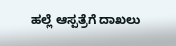ಹಲ್ಲೆ ಆಸ್ಪತ್ರೆಗೆ ದಾಖಲು